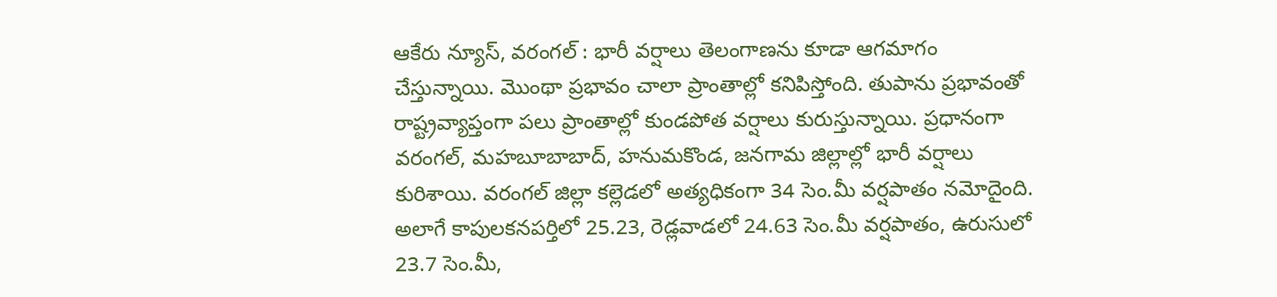ఆకేరు న్యూస్, వరంగల్ : భారీ వర్షాలు తెలంగాణను కూడా ఆగమాగం చేస్తున్నాయి. మొంథా ప్రభావం చాలా ప్రాంతాల్లో కనిపిస్తోంది. తుపాను ప్రభావంతో రాష్ట్రవ్యాప్తంగా పలు ప్రాంతాల్లో కుండపోత వర్షాలు కురుస్తున్నాయి. ప్రధానంగా వరంగల్, మహబూబాబాద్, హనుమకొండ, జనగామ జిల్లాల్లో భారీ వర్షాలు కురిశాయి. వరంగల్ జిల్లా కల్లెడలో అత్యధికంగా 34 సెం.మీ వర్షపాతం నమోదైంది. అలాగే కాపులకనపర్తిలో 25.23, రెడ్లవాడలో 24.63 సెం.మీ వర్షపాతం, ఉరుసులో 23.7 సెం.మీ,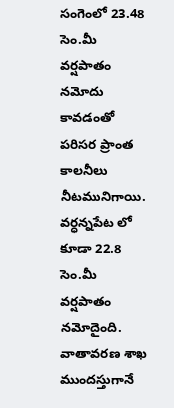సంగెంలో 23.48 సెం.మీ వర్షపాతం నమోదు కావడంతో పరిసర ప్రాంత కాలనీలు నీటమునిగాయి. వర్ధన్నపేట లో కూడా 22.8 సెం.మీ వర్షపాతం నమోదైంది. వాతావరణ శాఖ ముందస్తుగానే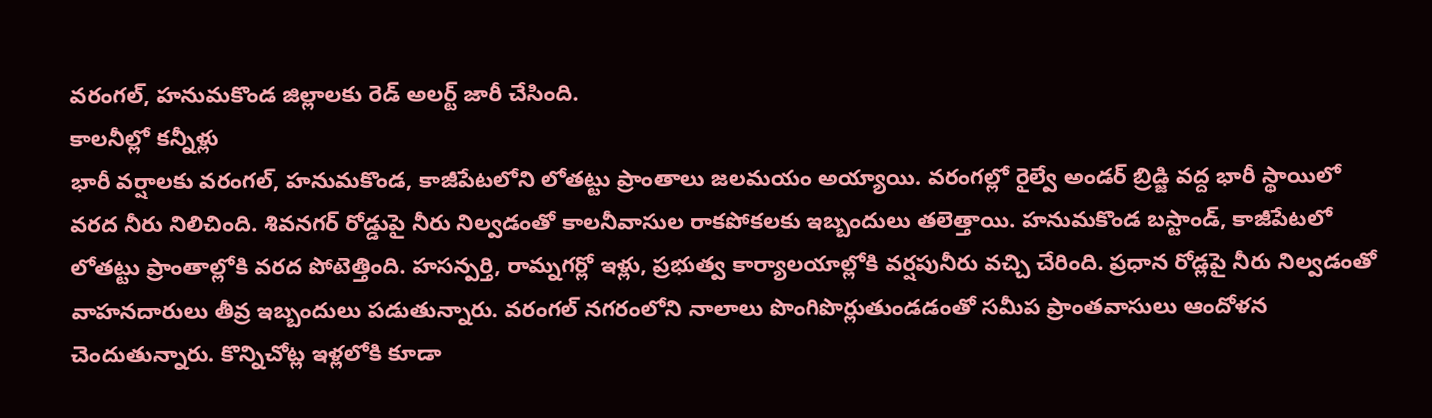వరంగల్, హనుమకొండ జిల్లాలకు రెడ్ అలర్ట్ జారీ చేసింది.
కాలనీల్లో కన్నీళ్లు
భారీ వర్షాలకు వరంగల్, హనుమకొండ, కాజీపేటలోని లోతట్టు ప్రాంతాలు జలమయం అయ్యాయి. వరంగల్లో రైల్వే అండర్ బ్రిడ్జి వద్ద భారీ స్థాయిలో వరద నీరు నిలిచింది. శివనగర్ రోడ్డుపై నీరు నిల్వడంతో కాలనీవాసుల రాకపోకలకు ఇబ్బందులు తలెత్తాయి. హనుమకొండ బస్టాండ్, కాజీపేటలో లోతట్టు ప్రాంతాల్లోకి వరద పోటెత్తింది. హసన్పర్తి, రామ్నగర్లో ఇళ్లు, ప్రభుత్వ కార్యాలయాల్లోకి వర్షపునీరు వచ్చి చేరింది. ప్రధాన రోడ్లపై నీరు నిల్వడంతో వాహనదారులు తీవ్ర ఇబ్బందులు పడుతున్నారు. వరంగల్ నగరంలోని నాలాలు పొంగిపొర్లుతుండడంతో సమీప ప్రాంతవాసులు ఆందోళన చెందుతున్నారు. కొన్నిచోట్ల ఇళ్లలోకి కూడా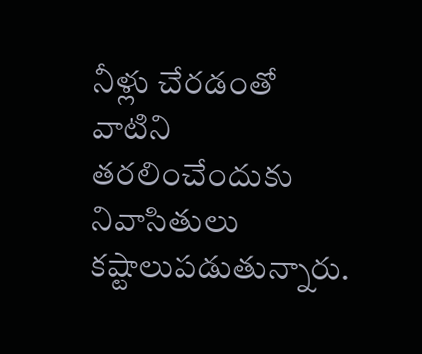నీళ్లు చేరడంతో వాటిని తరలించేందుకు నివాసితులు కష్టాలుపడుతున్నారు.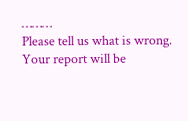………
Please tell us what is wrong. Your report will be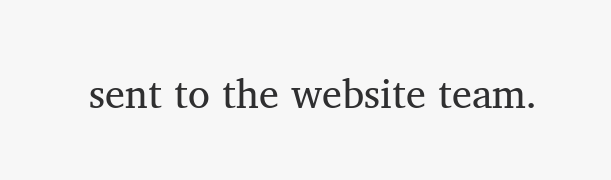sent to the website team.